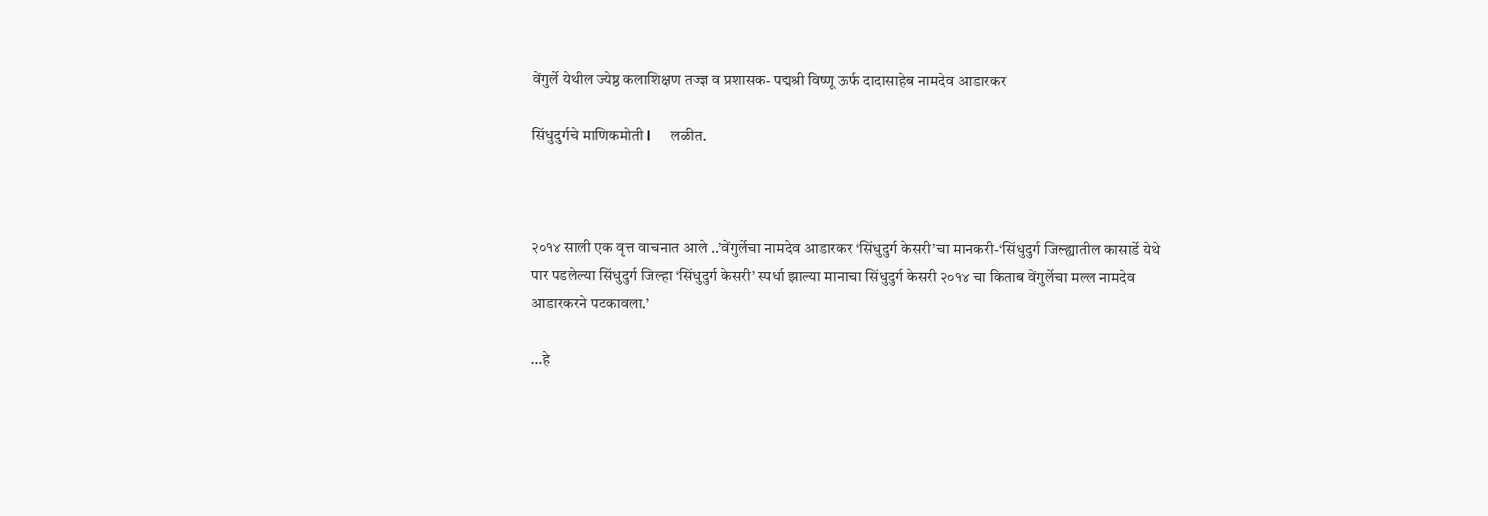वेंगुर्ले येथील ज्येष्ठ कलाशिक्षण तज्ज्ञ व प्रशासक- पद्मश्री विष्णू ऊर्फ दादासाहेब नामदेव आडारकर

सिंधुदुर्गचे माणिकमोती l     लळीत.



२०१४ साली एक वृत्त वाचनात आले ..’वेंगुर्लेचा नामदेव आडारकर ‘सिंधुदुर्ग केसरी’चा मानकरी-‘सिंधुदुर्ग जिल्ह्यातील कासार्डे येथे पार पडलेल्या सिंधुदुर्ग जिल्हा ‘सिंधुदुर्ग केसरी’ स्पर्धा झाल्या मानाचा सिंधुदुर्ग केसरी २०१४ चा किताब वेंगुर्लेचा मल्ल नामदेव आडारकरने पटकावला.’

…हे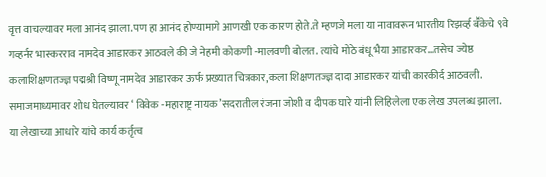वृत्त वाचल्यावर मला आनंद झाला.पण हा आनंद होण्यामागे आणखी एक कारण होते.ते म्हणजे मला या नावावरून भारतीय रिझर्व्ह बॕकेचे ९वे गव्हर्नर भास्करराव नामदेव आडारकर आठवले की जे नेहमी कोकणी -मालवणी बोलत. त्यांचे मोठे बंधू भैया आडारकर…तसेच ज्येष्ठ कलाशिक्षणतज्ज्ञ पद्मश्री विष्णू नामदेव आडारकर ऊर्फ प्रख्यात चित्रकार,कला शिक्षणतज्ज्ञ दादा आडारकर यांची कारकीर्द आठवली. समाजमाध्यमावर शोध घेतल्यावर ‘ विवेक -महाराष्ट्र नायक’सदरातील रंजना जोशी व दीपक घारे यांनी लिहिलेला एक लेख उपलब्ध झाला. या लेखाच्या आधारे यांचे कार्य कर्तृत्व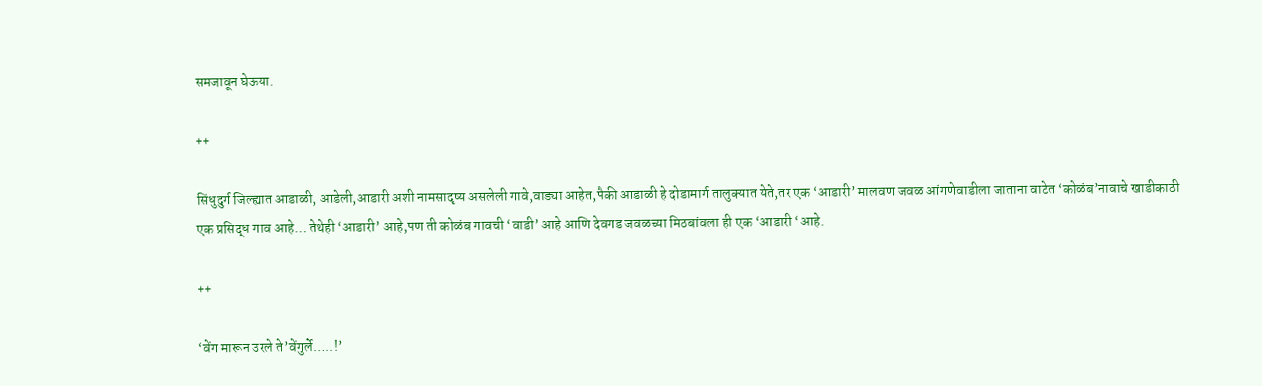समजावून घेऊया.

++

सिंधुदुर्ग जिल्ह्यात आडाळी, आडेली,आडारी अशी नामसादृष्य असलेली गावे,वाड्या आहेत,पैकी आडाळी हे दोडामार्ग तालुक्यात येते,तर एक ‘आडारी’ मालवण जवळ आंगणेवाडीला जाताना वाटेत ‘कोळंब’नावाचे खाडीकाठी एक प्रसिद्ध गाव आहे… तेथेही ‘आडारी’ आहे,पण ती कोळंब गावची ‘वाडी’ आहे आणि देवगड जवळच्या मिठबांवला ही एक ‘आडारी ‘आहे.

++

‘वेंग मारून उरले ते’वेंगुर्ले…..!’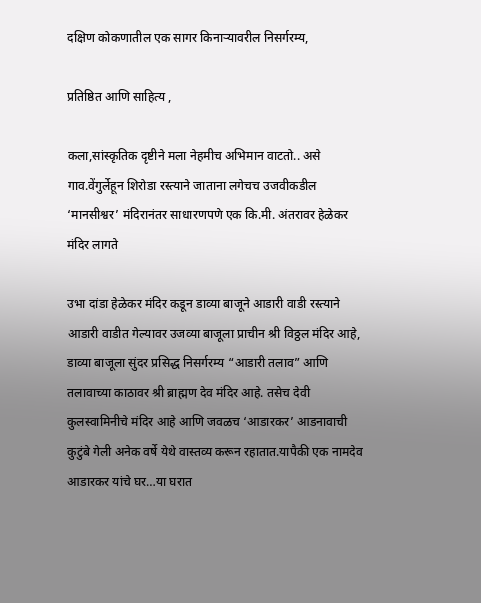दक्षिण कोकणातील एक सागर किनाऱ्यावरील निसर्गरम्य,

प्रतिष्ठित आणि साहित्य ,

कला,सांस्कृतिक दृष्टीने मला नेहमीच अभिमान वाटतो.. असे गाव.वेंगुर्लेहून शिरोडा रस्त्याने जाताना लगेचच उजवीकडील ‘मानसीश्वर’ मंदिरानंतर साधारणपणे एक कि.मी. अंतरावर हेळेकर मंदिर लागते

उभा दांडा हेळेकर मंदिर कडून डाव्या बाजूने आडारी वाडी रस्त्याने आडारी वाडीत गेल्यावर उजव्या बाजूला प्राचीन श्री विठ्ठल मंदिर आहे, डाव्या बाजूला सुंदर प्रसिद्ध निसर्गरम्य “आडारी तलाव” आणि तलावाच्या काठावर श्री ब्राह्मण देव मंदिर आहे. तसेच देवी कुलस्वामिनीचे मंदिर आहे आणि जवळच ‘आडारकर’ आडनावाची कुटुंबे गेली अनेक वर्षे येथे वास्तव्य करून रहातात.यापैकी एक नामदेव आडारकर यांचे घर…या घरात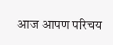आज आपण परिचय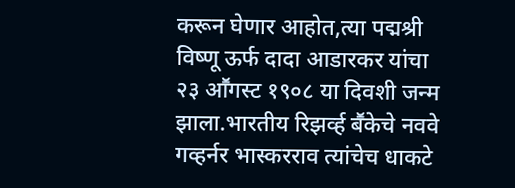करून घेणार आहोत,त्या पद्मश्री विष्णू ऊर्फ दादा आडारकर यांचा २३ आॕगस्ट १९०८ या दिवशी जन्म झाला.भारतीय रिझर्व्ह बॕकेचे नववे गव्हर्नर भास्करराव त्यांचेच धाकटे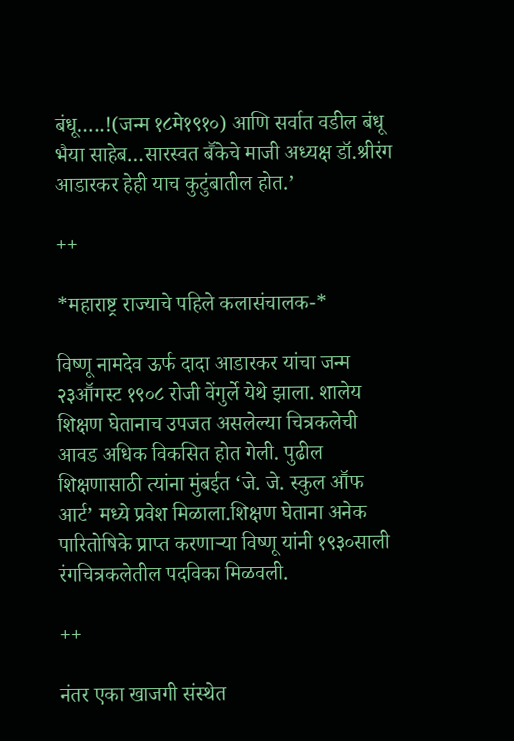बंधू…..!(जन्म १८मे१९१०) आणि सर्वात वडील बंधू भैया साहेब…सारस्वत बॕकेचे माजी अध्यक्ष डॉ.श्रीरंग आडारकर हेही याच कुटुंबातील होत.’

++

*महाराष्ट्र राज्याचे पहिले कलासंचालक-*

विष्णू नामदेव ऊर्फ दादा आडारकर यांचा जन्म २३आॕगस्ट १९०८ रोजी वेंगुर्ले येथे झाला. शालेय शिक्षण घेतानाच उपजत असलेल्या चित्रकलेची आवड अधिक विकसित होत गेली. पुढील शिक्षणासाठी त्यांना मुंबईत ‘जे. जे. स्कुल आॕफ आर्ट’ मध्ये प्रवेश मिळाला.शिक्षण घेताना अनेक पारितोषिके प्राप्त करणाऱ्या विष्णू यांनी १९३०साली रंगचित्रकलेतील पदविका मिळवली.

++

नंतर एका खाजगी संस्थेत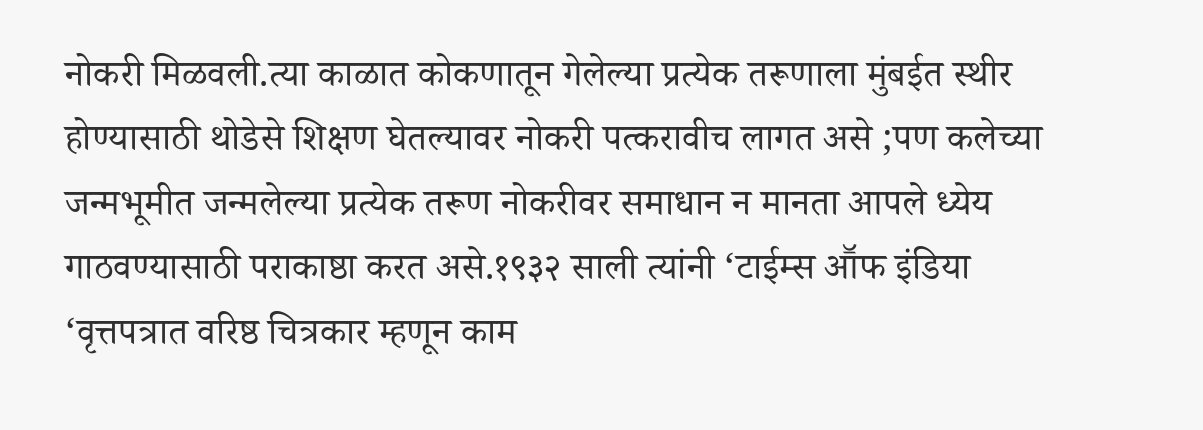नोकरी मिळवली.त्या काळात कोकणातून गेलेल्या प्रत्येक तरूणाला मुंबईत स्थीर होण्यासाठी थोडेसे शिक्षण घेतल्यावर नोकरी पत्करावीच लागत असे ;पण कलेच्या जन्मभूमीत जन्मलेल्या प्रत्येक तरूण नोकरीवर समाधान न मानता आपले ध्येय गाठवण्यासाठी पराकाष्ठा करत असे.१९३२ साली त्यांनी ‘टाईम्स आॕफ इंडिया ‘वृत्तपत्रात वरिष्ठ चित्रकार म्हणून काम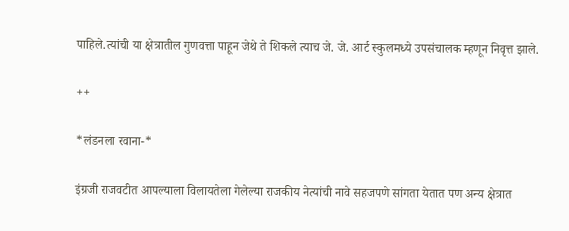पाहिले.त्यांची या क्षेत्रातील गुणवत्ता पाहून जेथे ते शिकले त्याच जे. जे. आर्ट स्कुलमध्ये उपसंचालक म्हणून निवृत्त झाले.

++

*लंडनला रवाना-*

इंग्रजी राजवटीत आपल्याला विलायतेला गेलेल्या राजकीय नेत्यांची नावे सहजपणे सांगता येतात पण अन्य क्षेत्रात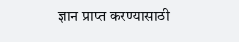ज्ञान प्राप्त करण्यासाठी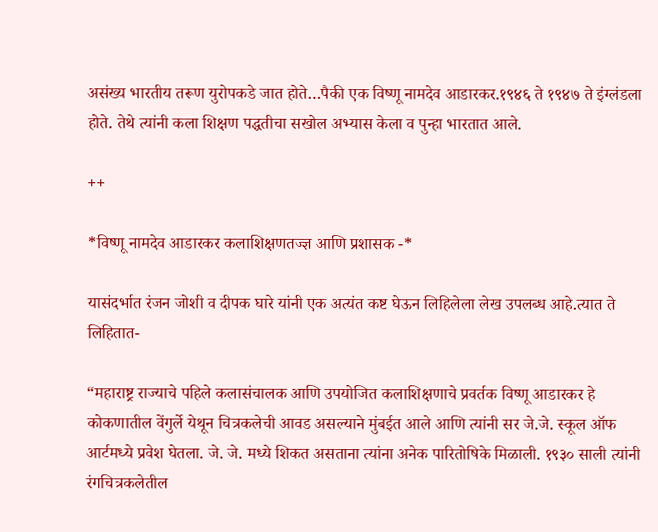असंख्य भारतीय तरूण युरोपकडे जात होते…पैकी एक विष्णू नामदेव आडारकर.१९४६ ते १९४७ ते इंग्लंडला होते. तेथे त्यांनी कला शिक्षण पद्धतीचा सखोल अभ्यास केला व पुन्हा भारतात आले.

++

*विष्णू नामदेव आडारकर कलाशिक्षणतज्ज्ञ आणि प्रशासक -*

यासंदर्भात रंजन जोशी व दीपक घारे यांनी एक अत्यंत कष्ट घेऊन लिहिलेला लेख उपलब्ध आहे.त्यात ते लिहितात-

“महाराष्ट्र राज्याचे पहिले कलासंचालक आणि उपयोजित कलाशिक्षणाचे प्रवर्तक विष्णू आडारकर हे कोकणातील वेंगुर्ले येथून चित्रकलेची आवड असल्याने मुंबईत आले आणि त्यांनी सर जे.जे. स्कूल ऑफ आर्टमध्ये प्रवेश घेतला. जे. जे. मध्ये शिकत असताना त्यांना अनेक पारितोषिके मिळाली. १९३० साली त्यांनी रंगचित्रकलेतील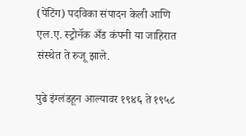(पेंटिंग) पदविका संपादन केली आणि एल.ए. स्ट्रोनॅक अँड कंपनी या जाहिरात संस्थेत ते रुजू झाले.

पुढे इंग्लंडहून आल्यावर १९४६ ते १९५८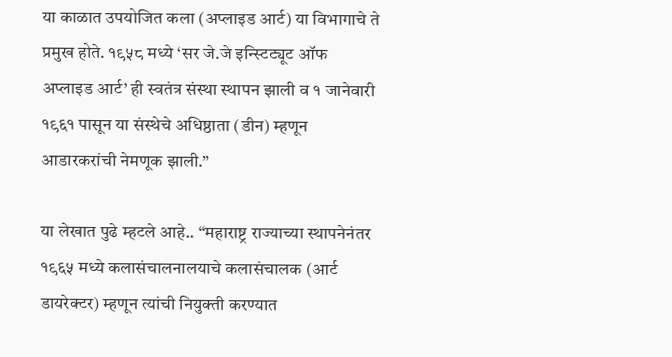या काळात उपयोजित कला (अप्लाइड आर्ट) या विभागाचे ते प्रमुख होते. १९५८ मध्ये ‘सर जे.जे इन्स्टिट्यूट ऑफ अप्लाइड आर्ट’ ही स्वतंत्र संस्था स्थापन झाली व १ जानेवारी १९६१ पासून या संस्थेचे अधिष्ठाता (डीन) म्हणून आडारकरांची नेमणूक झाली.”

या लेखात पुढे म्हटले आहे.. “महाराष्ट्र राज्याच्या स्थापनेनंतर १९६५ मध्ये कलासंचालनालयाचे कलासंचालक (आर्ट डायरेक्टर) म्हणून त्यांची नियुक्ती करण्यात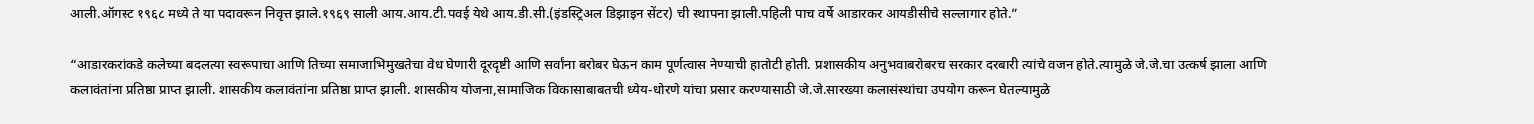आली.ऑगस्ट १९६८ मध्ये ते या पदावरून निवृत्त झाले.१९६९ साली आय.आय.टी.पवई येथे आय.डी.सी.(इंडस्ट्रिअल डिझाइन सेंटर) ची स्थापना झाली.पहिली पाच वर्षे आडारकर आयडीसीचे सल्लागार होते.”

“आडारकरांकडे कलेच्या बदलत्या स्वरूपाचा आणि तिच्या समाजाभिमुखतेचा वेध घेणारी दूरदृष्टी आणि सर्वांना बरोबर घेऊन काम पूर्णत्वास नेण्याची हातोटी होती. प्रशासकीय अनुभवाबरोबरच सरकार दरबारी त्यांचे वजन होते.त्यामुळे जे.जे.चा उत्कर्ष झाला आणि कलावंतांना प्रतिष्ठा प्राप्त झाली. शासकीय कलावंतांना प्रतिष्ठा प्राप्त झाली. शासकीय योजना,सामाजिक विकासाबाबतची ध्येय-धोरणे यांचा प्रसार करण्यासाठी जे.जे.सारख्या कलासंस्थांचा उपयोग करून घेतल्यामुळे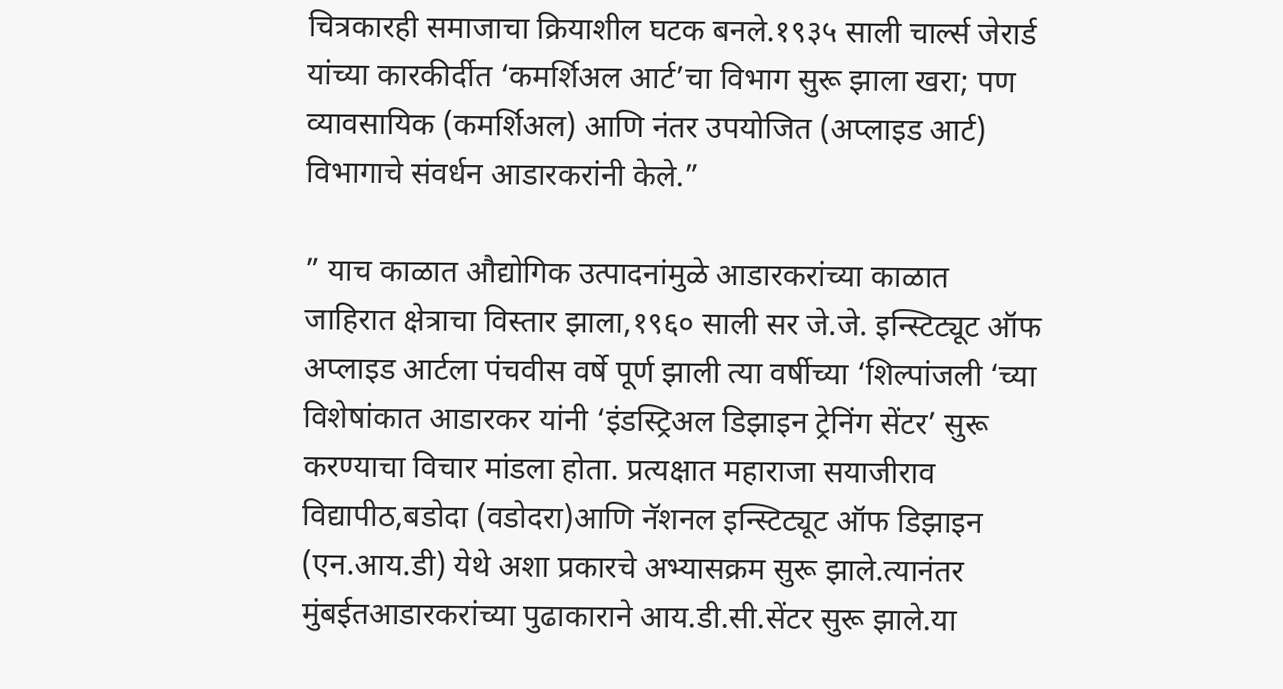चित्रकारही समाजाचा क्रियाशील घटक बनले.१९३५ साली चार्ल्स जेरार्ड यांच्या कारकीर्दीत ‘कमर्शिअल आर्ट’चा विभाग सुरू झाला खरा; पण व्यावसायिक (कमर्शिअल) आणि नंतर उपयोजित (अप्लाइड आर्ट) विभागाचे संवर्धन आडारकरांनी केले.”

” याच काळात औद्योगिक उत्पादनांमुळे आडारकरांच्या काळात जाहिरात क्षेत्राचा विस्तार झाला,१९६० साली सर जे.जे. इन्स्टिट्यूट ऑफ अप्लाइड आर्टला पंचवीस वर्षे पूर्ण झाली त्या वर्षीच्या ‘शिल्पांजली ‘च्या विशेषांकात आडारकर यांनी ‘इंडस्ट्रिअल डिझाइन ट्रेनिंग सेंटर’ सुरू करण्याचा विचार मांडला होता. प्रत्यक्षात महाराजा सयाजीराव विद्यापीठ,बडोदा (वडोदरा)आणि नॅशनल इन्स्टिट्यूट ऑफ डिझाइन (एन.आय.डी) येथे अशा प्रकारचे अभ्यासक्रम सुरू झाले.त्यानंतर मुंबईतआडारकरांच्या पुढाकाराने आय.डी.सी.सेंटर सुरू झाले.या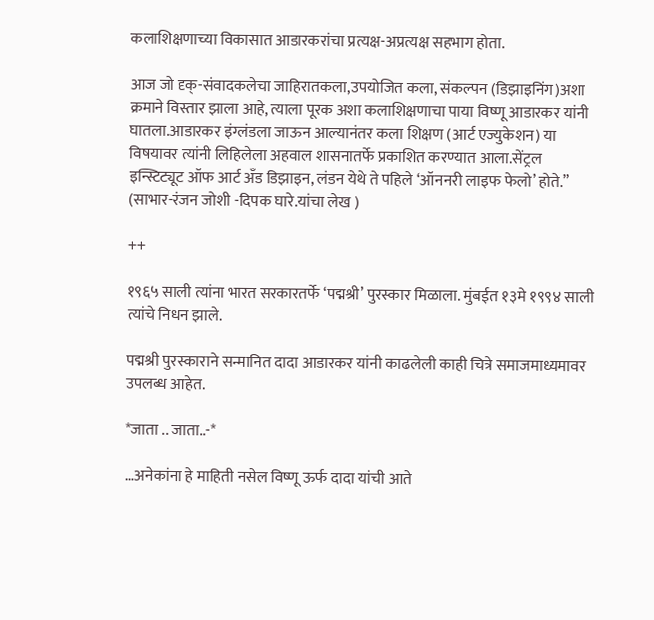कलाशिक्षणाच्या विकासात आडारकरांचा प्रत्यक्ष-अप्रत्यक्ष सहभाग होता.

आज जो दृक्-संवादकलेचा जाहिरातकला,उपयोजित कला, संकल्पन (डिझाइनिंग)अशा क्रमाने विस्तार झाला आहे, त्याला पूरक अशा कलाशिक्षणाचा पाया विष्णू आडारकर यांनी घातला.आडारकर इंग्लंडला जाऊन आल्यानंतर कला शिक्षण (आर्ट एज्युकेशन) या विषयावर त्यांनी लिहिलेला अहवाल शासनातर्फे प्रकाशित करण्यात आला.सेंट्रल इन्स्टिट्यूट ऑफ आर्ट अँड डिझाइन, लंडन येथे ते पहिले ‘ऑननरी लाइफ फेलो’ होते.” (साभार-रंजन जोशी -दिपक घारे.यांचा लेख )

++

१९६५ साली त्यांना भारत सरकारतर्फे ‘पद्मश्री’ पुरस्कार मिळाला. मुंबईत १३मे १९९४ साली त्यांचे निधन झाले.

पद्मश्री पुरस्काराने सन्मानित दादा आडारकर यांनी काढलेली काही चित्रे समाजमाध्यमावर उपलब्ध आहेत.

*जाता .. जाता..-*

…अनेकांना हे माहिती नसेल विष्णू ऊर्फ दादा यांची आते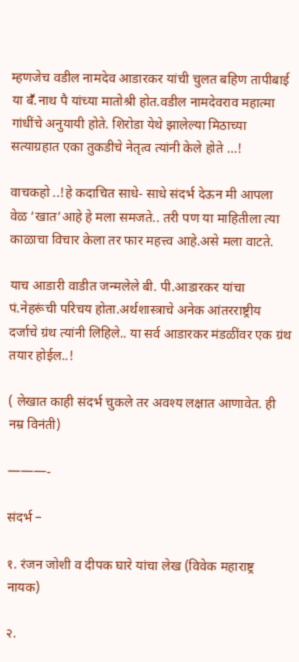म्हणजेच वडील नामदेव आडारकर यांची चुलत बहिण तापीबाई या बॕ.नाथ पै यांच्या मातोश्री होत.वडील नामदेवराव महात्मा गांधींचे अनुयायी होते. शिरोडा येथे झालेल्या मिठाच्या सत्याग्रहात एका तुकडीचे नेतृत्व त्यांनी केले होते …!

वाचकहो ..!हे कदाचित साधे- साधे संदर्भ देऊन मी आपला वेळ ‘खात’आहे हे मला समजते.. तरी पण या माहितीला त्या काळाचा विचार केला तर फार महत्त्व आहे.असे मला वाटते.

याच आडारी वाडीत जन्मलेले बी. पी.आडारकर यांचा पं.नेहरूंची परिचय होता.अर्थशास्त्राचे अनेक आंतरराष्ट्रीय दर्जाचे ग्रंथ त्यांनी लिहिले.. या सर्व आडारकर मंडळींवर एक ग्रंथ तयार होईल..!

( लेखात काही संदर्भ चुकले तर अवश्य लक्षात आणावेत. ही नम्र विनंती)

———-

संदर्भ –

१. रंजन जोशी व दीपक घारे यांचा लेख (विवेक महाराष्ट्र नायक)

२.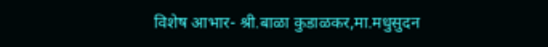विशेष आभार- श्री.बाळा कुडाळकर,मा.मधुसुदन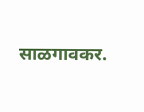साळगावकर.